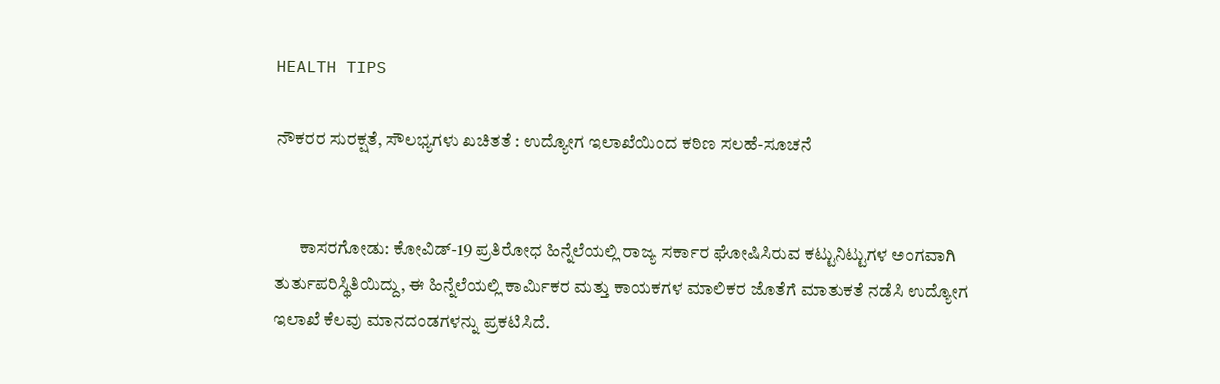HEALTH TIPS

ನೌಕರರ ಸುರಕ್ಷತೆ, ಸೌಲಭ್ಯಗಳು ಖಚಿತತೆ : ಉದ್ಯೋಗ ಇಲಾಖೆಯಿಂದ ಕಠಿಣ ಸಲಹೆ-ಸೂಚನೆ


       ಕಾಸರಗೋಡು: ಕೋವಿಡ್-19 ಪ್ರತಿರೋಧ ಹಿನ್ನೆಲೆಯಲ್ಲಿ ರಾಜ್ಯ ಸರ್ಕಾರ ಘೋಷಿಸಿರುವ ಕಟ್ಟುನಿಟ್ಟುಗಳ ಅಂಗವಾಗಿ ತುರ್ತುಪರಿಸ್ಥಿತಿಯಿದ್ದು, ಈ ಹಿನ್ನೆಲೆಯಲ್ಲಿ ಕಾರ್ಮಿಕರ ಮತ್ತು ಕಾಯಕಗಳ ಮಾಲಿಕರ ಜೊತೆಗೆ ಮಾತುಕತೆ ನಡೆಸಿ ಉದ್ಯೋಗ ಇಲಾಖೆ ಕೆಲವು ಮಾನದಂಡಗಳನ್ನು ಪ್ರಕಟಿಸಿದೆ.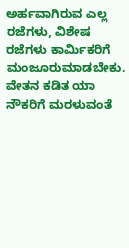ಅರ್ಹವಾಗಿರುವ ಎಲ್ಲ ರಜೆಗಳು, ವಿಶೇಷ ರಜೆಗಳು ಕಾರ್ಮಿಕರಿಗೆ ಮಂಜೂರುಮಾಡಬೇಕು. ವೇತನ ಕಡಿತ ಯಾ ನೌಕರಿಗೆ ಮರಳುವಂತೆ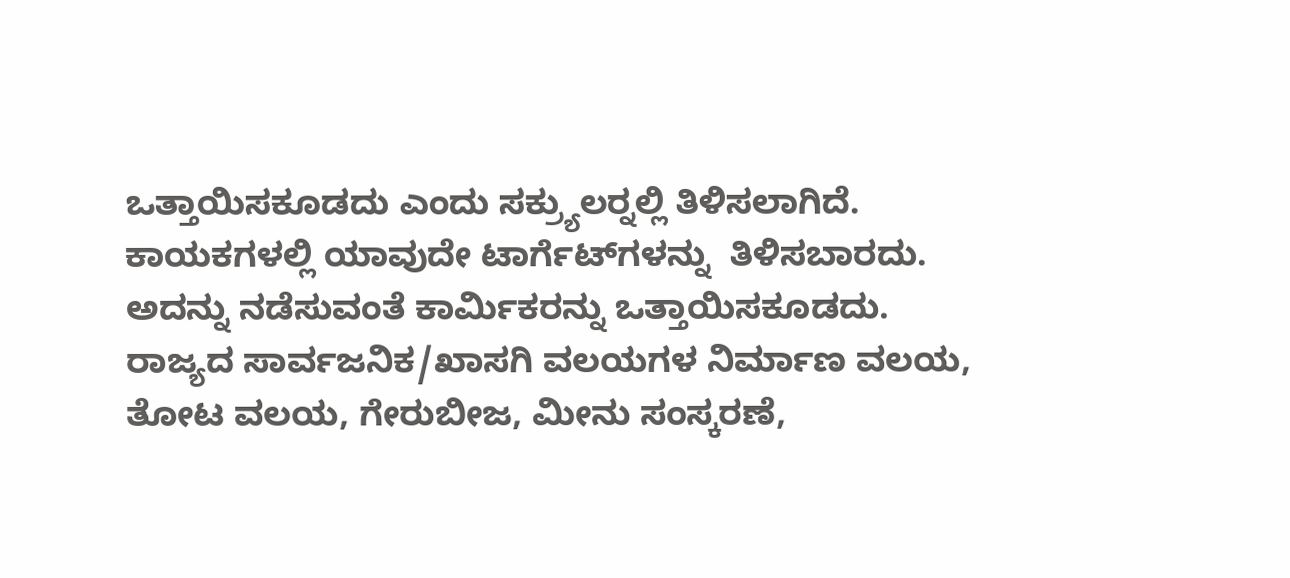ಒತ್ತಾಯಿಸಕೂಡದು ಎಂದು ಸಕ್ರ್ಯುಲರ್‍ನಲ್ಲಿ ತಿಳಿಸಲಾಗಿದೆ. ಕಾಯಕಗಳಲ್ಲಿ ಯಾವುದೇ ಟಾರ್ಗೆಟ್‍ಗಳನ್ನು  ತಿಳಿಸಬಾರದು. ಅದನ್ನು ನಡೆಸುವಂತೆ ಕಾರ್ಮಿಕರನ್ನು ಒತ್ತಾಯಿಸಕೂಡದು. ರಾಜ್ಯದ ಸಾರ್ವಜನಿಕ/ಖಾಸಗಿ ವಲಯಗಳ ನಿರ್ಮಾಣ ವಲಯ, ತೋಟ ವಲಯ, ಗೇರುಬೀಜ, ಮೀನು ಸಂಸ್ಕರಣೆ,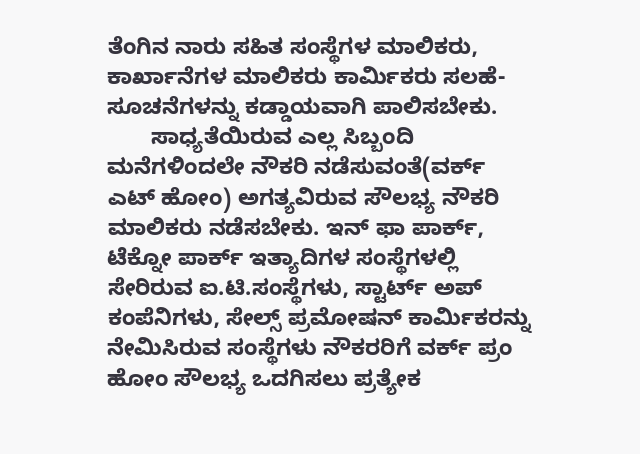ತೆಂಗಿನ ನಾರು ಸಹಿತ ಸಂಸ್ಥೆಗಳ ಮಾಲಿಕರು, ಕಾರ್ಖಾನೆಗಳ ಮಾಲಿಕರು ಕಾರ್ಮಿಕರು ಸಲಹೆ-ಸೂಚನೆಗಳನ್ನು ಕಡ್ಡಾಯವಾಗಿ ಪಾಲಿಸಬೇಕು.
       ಸಾಧ್ಯತೆಯಿರುವ ಎಲ್ಲ ಸಿಬ್ಬಂದಿ ಮನೆಗಳಿಂದಲೇ ನೌಕರಿ ನಡೆಸುವಂತೆ(ವರ್ಕ್ ಎಟ್ ಹೋಂ) ಅಗತ್ಯವಿರುವ ಸೌಲಭ್ಯ ನೌಕರಿ ಮಾಲಿಕರು ನಡೆಸಬೇಕು. ಇನ್ ಫಾ ಪಾರ್ಕ್, ಟೆಕ್ನೋ ಪಾರ್ಕ್ ಇತ್ಯಾದಿಗಳ ಸಂಸ್ಥೆಗಳಲ್ಲಿ ಸೇರಿರುವ ಐ.ಟಿ.ಸಂಸ್ಥೆಗಳು, ಸ್ಟಾರ್ಟ್ ಅಪ್ ಕಂಪೆನಿಗಳು, ಸೇಲ್ಸ್ ಪ್ರಮೋಷನ್ ಕಾರ್ಮಿಕರನ್ನು ನೇಮಿಸಿರುವ ಸಂಸ್ಥೆಗಳು ನೌಕರರಿಗೆ ವರ್ಕ್ ಪ್ರಂ ಹೋಂ ಸೌಲಭ್ಯ ಒದಗಿಸಲು ಪ್ರತ್ಯೇಕ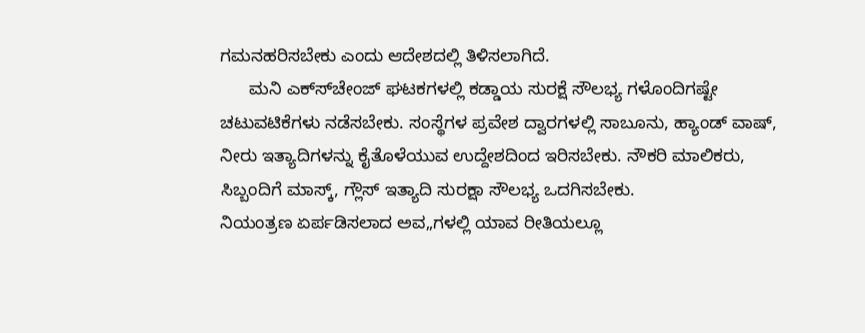ಗಮನಹರಿಸಬೇಕು ಎಂದು ಆದೇಶದಲ್ಲಿ ತಿಳಿಸಲಾಗಿದೆ.
      ಮನಿ ಎಕ್ಸ್‍ಚೇಂಜ್ ಘಟಕಗಳಲ್ಲಿ ಕಡ್ಡಾಯ ಸುರಕ್ಷೆ ಸೌಲಭ್ಯ ಗಳೊಂದಿಗಷ್ಟೇ ಚಟುವಟಿಕೆಗಳು ನಡೆಸಬೇಕು. ಸಂಸ್ಥೆಗಳ ಪ್ರವೇಶ ದ್ವಾರಗಳಲ್ಲಿ ಸಾಬೂನು, ಹ್ಯಾಂಡ್ ವಾಷ್, ನೀರು ಇತ್ಯಾದಿಗಳನ್ನು ಕೈತೊಳೆಯುವ ಉದ್ದೇಶದಿಂದ ಇರಿಸಬೇಕು. ನೌಕರಿ ಮಾಲಿಕರು, ಸಿಬ್ಬಂದಿಗೆ ಮಾಸ್ಕ್, ಗ್ಲೌಸ್ ಇತ್ಯಾದಿ ಸುರಕ್ಷಾ ಸೌಲಭ್ಯ ಒದಗಿಸಬೇಕು.
ನಿಯಂತ್ರಣ ಏರ್ಪಡಿಸಲಾದ ಅವ„ಗಳಲ್ಲಿ ಯಾವ ರೀತಿಯಲ್ಲೂ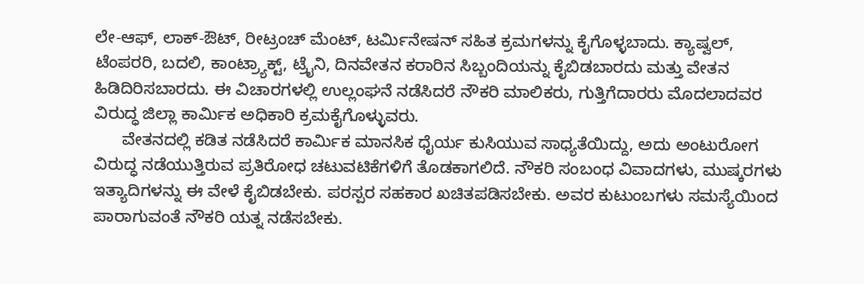ಲೇ-ಆಫ್, ಲಾಕ್-ಔಟ್, ರೀಟ್ರಂಚ್ ಮೆಂಟ್, ಟರ್ಮಿನೇಷನ್ ಸಹಿತ ಕ್ರಮಗಳನ್ನು ಕೈಗೊಳ್ಳಬಾದು. ಕ್ಯಾಷ್ವಲ್, ಟೆಂಪರರಿ, ಬದಲಿ, ಕಾಂಟ್ರ್ಯಾಕ್ಟ್, ಟ್ರೈನಿ, ದಿನವೇತನ ಕರಾರಿನ ಸಿಬ್ಬಂದಿಯನ್ನು ಕೈಬಿಡಬಾರದು ಮತ್ತು ವೇತನ ಹಿಡಿದಿರಿಸಬಾರದು. ಈ ವಿಚಾರಗಳಲ್ಲಿ ಉಲ್ಲಂಘನೆ ನಡೆಸಿದರೆ ನೌಕರಿ ಮಾಲಿಕರು, ಗುತ್ತಿಗೆದಾರರು ಮೊದಲಾದವರ ವಿರುದ್ಧ ಜಿಲ್ಲಾ ಕಾರ್ಮಿಕ ಅಧಿಕಾರಿ ಕ್ರಮಕೈಗೊಳ್ಳುವರು.
      ವೇತನದಲ್ಲಿ ಕಡಿತ ನಡೆಸಿದರೆ ಕಾರ್ಮಿಕ ಮಾನಸಿಕ ಧೈರ್ಯ ಕುಸಿಯುವ ಸಾಧ್ಯತೆಯಿದ್ದು, ಅದು ಅಂಟುರೋಗ ವಿರುದ್ಧ ನಡೆಯುತ್ತಿರುವ ಪ್ರತಿರೋಧ ಚಟುವಟಿಕೆಗಳಿಗೆ ತೊಡಕಾಗಲಿದೆ. ನೌಕರಿ ಸಂಬಂಧ ವಿವಾದಗಳು, ಮುಷ್ಕರಗಳು ಇತ್ಯಾದಿಗಳನ್ನು ಈ ವೇಳೆ ಕೈಬಿಡಬೇಕು. ಪರಸ್ಪರ ಸಹಕಾರ ಖಚಿತಪಡಿಸಬೇಕು. ಅವರ ಕುಟುಂಬಗಳು ಸಮಸ್ಯೆಯಿಂದ ಪಾರಾಗುವಂತೆ ನೌಕರಿ ಯತ್ನ ನಡೆಸಬೇಕು.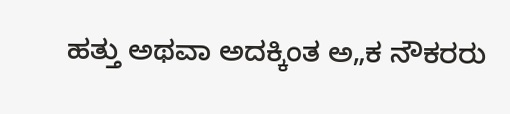ಹತ್ತು ಅಥವಾ ಅದಕ್ಕಿಂತ ಅ„ಕ ನೌಕರರು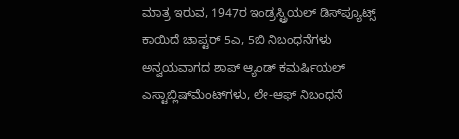ಮಾತ್ರ ಇರುವ, 1947ರ ಇಂಡ್ರಸ್ಟ್ರಿಯಲ್ ಡಿಸ್‍ಪ್ಯೂಟ್ಸ್ ಕಾಯಿದೆ ಚಾಪ್ಟರ್ 5ಎ, 5ಬಿ ನಿಬಂಧನೆಗಳು ಅನ್ವಯವಾಗದ ಶಾಪ್ ಆ್ಯಂಡ್ ಕಮರ್ಷಿಯಲ್ ಎಸ್ಟಾಬ್ಲಿಷ್‍ಮೆಂಟ್‍ಗಳು, ಲೇ-ಆಫ್ ನಿಬಂಧನೆ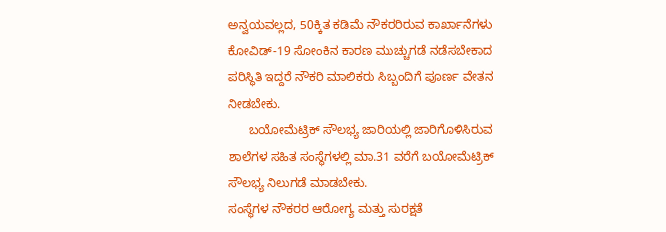ಅನ್ವಯವಲ್ಲದ, 50ಕ್ಕಿತ ಕಡಿಮೆ ನೌಕರರಿರುವ ಕಾರ್ಖಾನೆಗಳು ಕೋವಿಡ್-19 ಸೋಂಕಿನ ಕಾರಣ ಮುಚ್ಚುಗಡೆ ನಡೆಸಬೇಕಾದ ಪರಿಸ್ಥಿತಿ ಇದ್ದರೆ ನೌಕರಿ ಮಾಲಿಕರು ಸಿಬ್ಬಂದಿಗೆ ಪೂರ್ಣ ವೇತನ ನೀಡಬೇಕು.
      ಬಯೋಮೆಟ್ರಿಕ್ ಸೌಲಭ್ಯ ಜಾರಿಯಲ್ಲಿ ಜಾರಿಗೊಳಿಸಿರುವ ಶಾಲೆಗಳ ಸಹಿತ ಸಂಸ್ಥೆಗಳಲ್ಲಿ ಮಾ.31 ವರೆಗೆ ಬಯೋಮೆಟ್ರಿಕ್ ಸೌಲಭ್ಯ ನಿಲುಗಡೆ ಮಾಡಬೇಕು.
ಸಂಸ್ಥೆಗಳ ನೌಕರರ ಆರೋಗ್ಯ ಮತ್ತು ಸುರಕ್ಷತೆ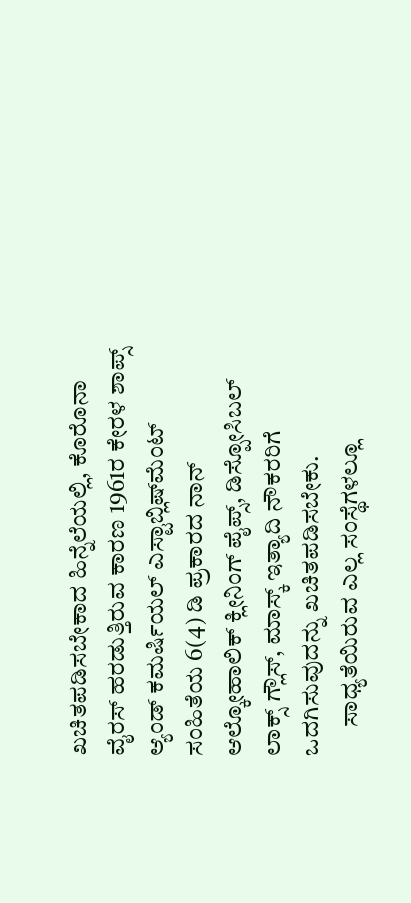ಖಚಿತಪಡಿಸಬೇಕಾದ ಹಿನ್ನೆಲೆಯಲ್ಲಿ, ಕೊರೊನಾ ವೈರಸ್ ಹರಡುತ್ತಿರುವ ಕಾರಣ 1961ರ ಕೇರಳ ಶಾಪ್ಸ್ ಆ್ಯಂಡ್ ಕಮರ್ಷಿಯಲ್ ಎಸ್ಟಾಬ್ಲಿಷ್‍ಮೆಂಟ್ ಸಂಹಿತೆಯ 6(4) ಡಿ ಪ್ರಕಾರದ ನಾನ್ ಆಲ್ಕೋಹಾಲಿಕ್ ಕ್ಲೀನಿಂಗ್ ಪೈಪ್ಸ್, ಡಿಸ್ಪೋಸಿಬಲ್ ಲಾಕ್ಸ್ ಗ್ಲೌಸ್, ಮಾಸ್ಕ್ ಇತ್ಯಾದಿ ನೌಕರರಿಗೆ ಒದಗಿಸುವುದನ್ನು ಖಚಿತಪಡಿಸಬೇಕು.
      ಸಾಧ್ಯತೆಯಿರುವ ಎಲ್ಲ ಸಂಸ್ಥೆಗಳಲ್ಲೂ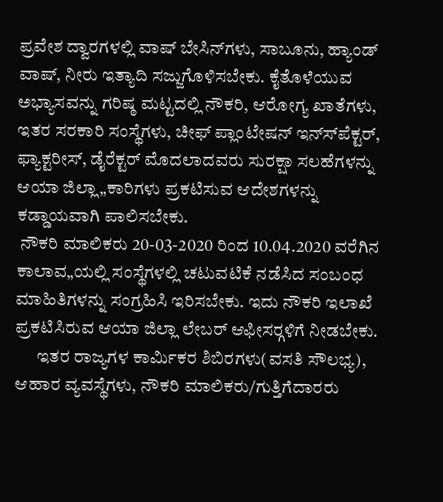ಪ್ರವೇಶ ದ್ವಾರಗಳಲ್ಲಿ ವಾಷ್ ಬೇಸಿನ್‍ಗಳು, ಸಾಬೂನು, ಹ್ಯಾಂಡ್ ವಾಷ್, ನೀರು ಇತ್ಯಾದಿ ಸಜ್ಜುಗೊಳಿಸಬೇಕು. ಕೈತೊಳೆಯುವ ಅಭ್ಯಾಸವನ್ನು ಗರಿಷ್ಠ ಮಟ್ಟದಲ್ಲಿ ನೌಕರಿ, ಆರೋಗ್ಯ ಖಾತೆಗಳು, ಇತರ ಸರಕಾರಿ ಸಂಸ್ಥೆಗಳು, ಚೀಫ್ ಪ್ಲಾಂಟೇಷನ್ ಇನ್ಸ್‍ಪೆಕ್ಟರ್, ಫ್ಯಾಕ್ಟರೀಸ್, ಡೈರೆಕ್ಟರ್ ಮೊದಲಾದವರು ಸುರಕ್ಷಾ ಸಲಹೆಗಳನ್ನು ಆಯಾ ಜಿಲ್ಲಾ„ಕಾರಿಗಳು ಪ್ರಕಟಿಸುವ ಆದೇಶಗಳನ್ನು ಕಡ್ಡಾಯವಾಗಿ ಪಾಲಿಸಬೇಕು.
 ನೌಕರಿ ಮಾಲಿಕರು 20-03-2020 ರಿಂದ 10.04.2020 ವರೆಗಿನ ಕಾಲಾವ„ಯಲ್ಲಿ ಸಂಸ್ಥೆಗಳಲ್ಲಿ ಚಟುವಟಿಕೆ ನಡೆಸಿದ ಸಂಬಂಧ ಮಾಹಿತಿಗಳನ್ನು ಸಂಗ್ರಹಿಸಿ ಇರಿಸಬೇಕು. ಇದು ನೌಕರಿ ಇಲಾಖೆ ಪ್ರಕಟಿಸಿರುವ ಆಯಾ ಜಿಲ್ಲಾ ಲೇಬರ್ ಆಫೀಸರ್‍ಗಳಿಗೆ ನೀಡಬೇಕು.
      ಇತರ ರಾಜ್ಯಗಳ ಕಾರ್ಮಿಕರ ಶಿಬಿರಗಳು(ವಸತಿ ಸೌಲಭ್ಯ), ಆಹಾರ ವ್ಯವಸ್ಥೆಗಳು, ನೌಕರಿ ಮಾಲಿಕರು/ಗುತ್ತಿಗೆದಾರರು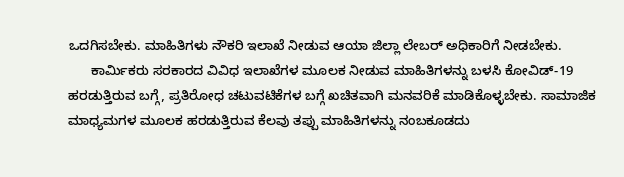ಒದಗಿಸಬೇಕು. ಮಾಹಿತಿಗಳು ನೌಕರಿ ಇಲಾಖೆ ನೀಡುವ ಆಯಾ ಜಿಲ್ಲಾ ಲೇಬರ್ ಅಧಿಕಾರಿಗೆ ನೀಡಬೇಕು.
      ಕಾರ್ಮಿಕರು ಸರಕಾರದ ವಿವಿಧ ಇಲಾಖೆಗಳ ಮೂಲಕ ನೀಡುವ ಮಾಹಿತಿಗಳನ್ನು ಬಳಸಿ ಕೋವಿಡ್-19 ಹರಡುತ್ತಿರುವ ಬಗ್ಗೆ, ಪ್ರತಿರೋಧ ಚಟುವಟಿಕೆಗಳ ಬಗ್ಗೆ ಖಚಿತವಾಗಿ ಮನವರಿಕೆ ಮಾಡಿಕೊಳ್ಳಬೇಕು. ಸಾಮಾಜಿಕ ಮಾಧ್ಯಮಗಳ ಮೂಲಕ ಹರಡುತ್ತಿರುವ ಕೆಲವು ತಪ್ಪು ಮಾಹಿತಿಗಳನ್ನು ನಂಬಕೂಡದು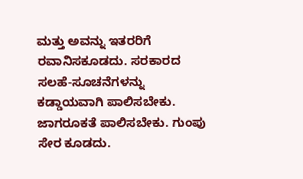ಮತ್ತು ಅವನ್ನು ಇತರರಿಗೆ ರವಾನಿಸಕೂಡದು. ಸರಕಾರದ ಸಲಹೆ-ಸೂಚನೆಗಳನ್ನು ಕಡ್ಡಾಯವಾಗಿ ಪಾಲಿಸಬೇಕು. ಜಾಗರೂಕತೆ ಪಾಲಿಸಬೇಕು. ಗುಂಪು ಸೇರ ಕೂಡದು.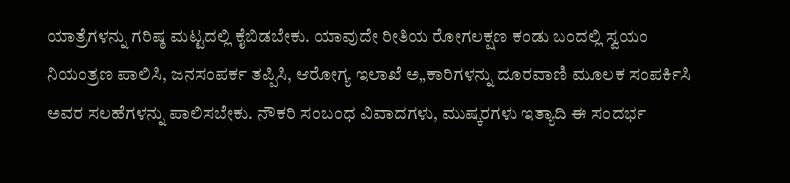ಯಾತ್ರೆಗಳನ್ನು ಗರಿಷ್ಠ ಮಟ್ಟದಲ್ಲಿ ಕೈಬಿಡಬೇಕು. ಯಾವುದೇ ರೀತಿಯ ರೋಗಲಕ್ಷಣ ಕಂಡು ಬಂದಲ್ಲಿ ಸ್ವಯಂ ನಿಯಂತ್ರಣ ಪಾಲಿಸಿ, ಜನಸಂಪರ್ಕ ತಪ್ಪಿಸಿ, ಆರೋಗ್ಯ ಇಲಾಖೆ ಅ„ಕಾರಿಗಳನ್ನು ದೂರವಾಣಿ ಮೂಲಕ ಸಂಪರ್ಕಿಸಿ ಅವರ ಸಲಹೆಗಳನ್ನು ಪಾಲಿಸಬೇಕು. ನೌಕರಿ ಸಂಬಂಧ ವಿವಾದಗಳು, ಮುಷ್ಕರಗಳು ಇತ್ಯಾದಿ ಈ ಸಂದರ್ಭ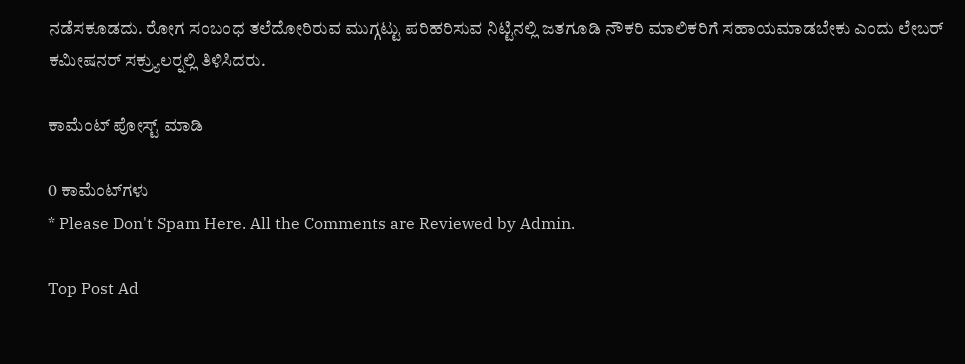ನಡೆಸಕೂಡದು. ರೋಗ ಸಂಬಂಧ ತಲೆದೋರಿರುವ ಮುಗ್ಗಟ್ಟು ಪರಿಹರಿಸುವ ನಿಟ್ಟಿನಲ್ಲಿ ಜತಗೂಡಿ ನೌಕರಿ ಮಾಲಿಕರಿಗೆ ಸಹಾಯಮಾಡಬೇಕು ಎಂದು ಲೇಬರ್ ಕಮೀಷನರ್ ಸಕ್ರ್ಯುಲರ್‍ನಲ್ಲಿ ತಿಳಿಸಿದರು.

ಕಾಮೆಂಟ್‌‌ ಪೋಸ್ಟ್‌ ಮಾಡಿ

0 ಕಾಮೆಂಟ್‌ಗಳು
* Please Don't Spam Here. All the Comments are Reviewed by Admin.

Top Post Ad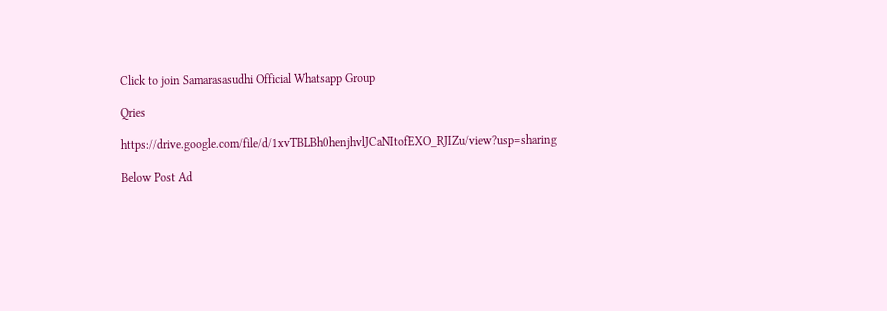Click to join Samarasasudhi Official Whatsapp Group

Qries

https://drive.google.com/file/d/1xvTBLBh0henjhvlJCaNItofEXO_RJIZu/view?usp=sharing

Below Post Ad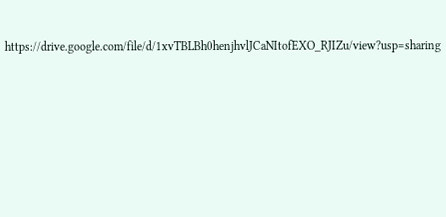https://drive.google.com/file/d/1xvTBLBh0henjhvlJCaNItofEXO_RJIZu/view?usp=sharing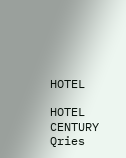HOTEL

HOTEL
CENTURY
Qries